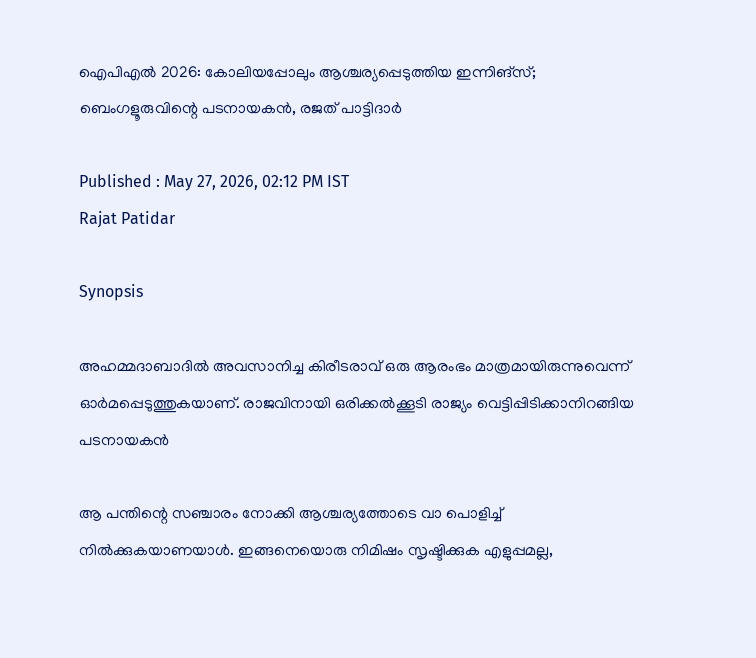ഐപിഎല്‍ 2026: കോലിയപ്പോലും ആശ്ചര്യപ്പെടുത്തിയ ഇന്നിങ്സ്; ബെംഗളൂരുവിന്റെ പടനായകൻ, രജത് പാട്ടിദാർ

Published : May 27, 2026, 02:12 PM IST
Rajat Patidar

Synopsis

അഹമ്മദാബാദില്‍ അവസാനിച്ച കിരീടരാവ് ഒരു ആരംഭം മാത്രമായിരുന്നുവെന്ന് ഓര്‍മപ്പെടുത്തുകയാണ്. രാജവിനായി ഒരിക്കല്‍ക്കൂടി രാജ്യം വെട്ടിപ്പിടിക്കാനിറങ്ങിയ പടനായകൻ

ആ പന്തിന്റെ സഞ്ചാരം നോക്കി ആശ്ചര്യത്തോടെ വാ പൊളിച്ച് നില്‍ക്കുകയാണയാള്‍. ഇങ്ങനെയൊരു നിമിഷം സൃഷ്ടിക്കുക എളുപ്പമല്ല,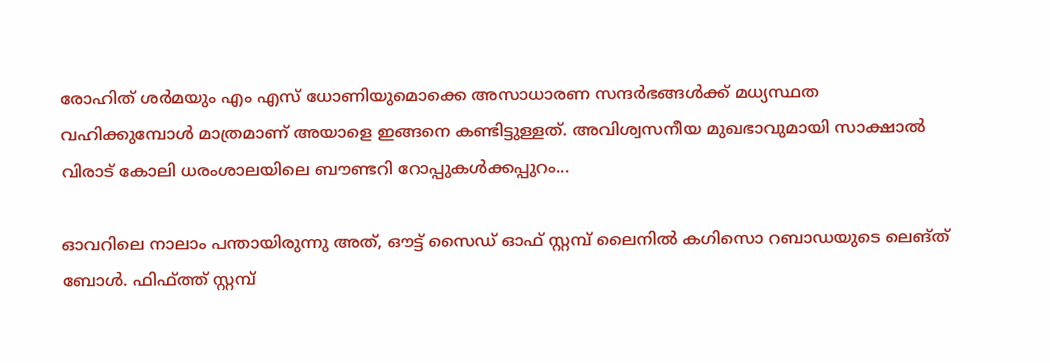രോഹിത് ശര്‍മയും എം എസ് ധോണിയുമൊക്കെ അസാധാരണ സന്ദര്‍ഭങ്ങള്‍ക്ക് മധ്യസ്ഥത വഹിക്കുമ്പോള്‍ മാത്രമാണ് അയാളെ ഇങ്ങനെ കണ്ടിട്ടുള്ളത്. അവിശ്വസനീയ മുഖഭാവുമായി സാക്ഷാല്‍ വിരാട് കോലി ധരംശാലയിലെ ബൗണ്ടറി റോപ്പുകള്‍ക്കപ്പുറം...

ഓവറിലെ നാലാം പന്തായിരുന്നു അത്, ഔട്ട് സൈഡ് ഓഫ് സ്റ്റമ്പ് ലൈനില്‍ കഗിസൊ റബാഡയുടെ ലെങ്ത് ബോള്‍. ഫിഫ്ത്ത് സ്റ്റമ്പ്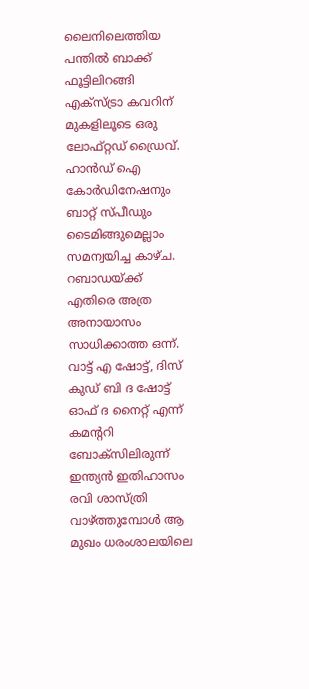ലൈനിലെത്തിയ പന്തില്‍ ബാക്ക് ഫൂട്ടിലിറങ്ങി എക്സ്ട്രാ കവറിന് മുകളിലൂടെ ഒരു ലോഫ്റ്റഡ് ഡ്രൈവ്. ഹാൻഡ് ഐ കോ‍ര്‍ഡിനേഷനും ബാറ്റ് സ്പീഡും ടൈമിങ്ങുമെല്ലാം സമന്വയിച്ച കാഴ്ച. റബാഡയ്ക്ക് എതിരെ അത്ര അനായാസം സാധിക്കാത്ത ഒന്ന്. വാട്ട് എ ഷോട്ട്, ദിസ് കു‍ഡ് ബി ദ ഷോട്ട് ഓഫ് ദ നൈറ്റ് എന്ന് കമന്ററി ബോക്സിലിരുന്ന് ഇന്ത്യൻ ഇതിഹാസം രവി ശാസ്ത്രി വാഴ്ത്തുമ്പോള്‍ ആ മുഖം ധരംശാലയിലെ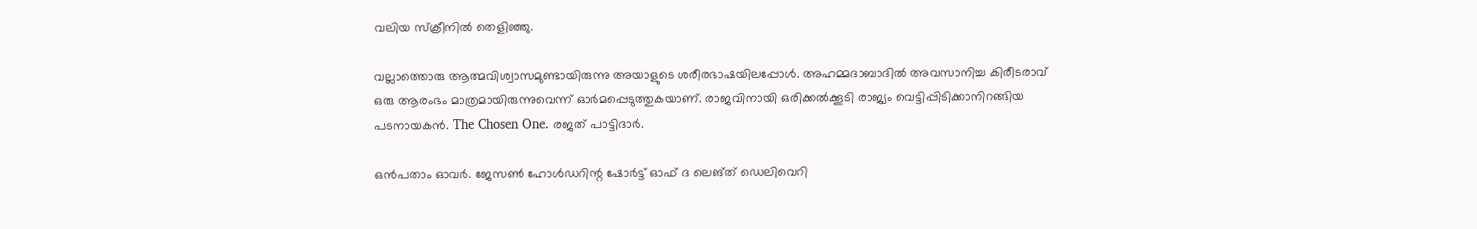വലിയ സ്ക്രീനില്‍ തെളിഞ്ഞു.

വല്ലാത്തൊരു ആത്മവിശ്വാസമുണ്ടായിരുന്നു അയാളുടെ ശരീരഭാഷയിലപ്പോള്‍. അഹമ്മദാബാദില്‍ അവസാനിച്ച കിരീടരാവ് ഒരു ആരംഭം മാത്രമായിരുന്നുവെന്ന് ഓര്‍മപ്പെടുത്തുകയാണ്. രാജവിനായി ഒരിക്കല്‍ക്കൂടി രാജ്യം വെട്ടിപ്പിടിക്കാനിറങ്ങിയ പടനായകൻ. The Chosen One. രജത് പാട്ടിദാർ.

ഒൻപതാം ഓവർ. ജേസണ്‍ ഹോള്‍ഡറിന്റ ഷോർട്ട് ഓഫ് ദ ലെങ്ത് ഡെലിവെറി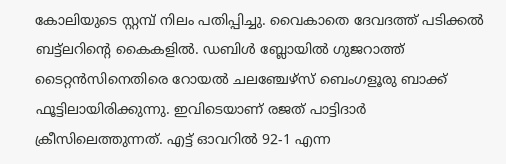കോലിയുടെ സ്റ്റമ്പ് നിലം പതിപ്പിച്ചു. വൈകാതെ ദേവദത്ത് പടിക്കല്‍ ബട്ട്‌ലറിന്റെ കൈകളില്‍. ഡബിള്‍ ബ്ലോയില്‍ ഗുജറാത്ത് ടൈറ്റൻസിനെതിരെ റോയല്‍ ചലഞ്ചേഴ്‌സ് ബെംഗളൂരു ബാക്ക് ഫൂട്ടിലായിരിക്കുന്നു. ഇവിടെയാണ് രജത് പാട്ടിദാര്‍ ക്രീസിലെത്തുന്നത്. എട്ട് ഓവറില്‍ 92-1 എന്ന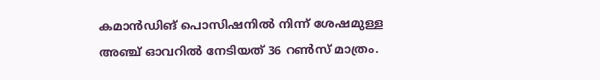കമാൻഡിങ് പൊസിഷനില്‍ നിന്ന് ശേഷമുള്ള അഞ്ച് ഓവറില്‍ നേടിയത് 36 റണ്‍സ് മാത്രം.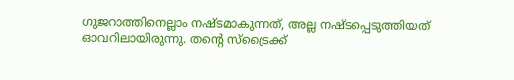ഗുജറാത്തിനെല്ലാം നഷ്ടമാകുന്നത്, അല്ല നഷ്ടപ്പെടുത്തിയത് ഓവറിലായിരുന്നു. തന്റെ സ്ട്രൈക്ക്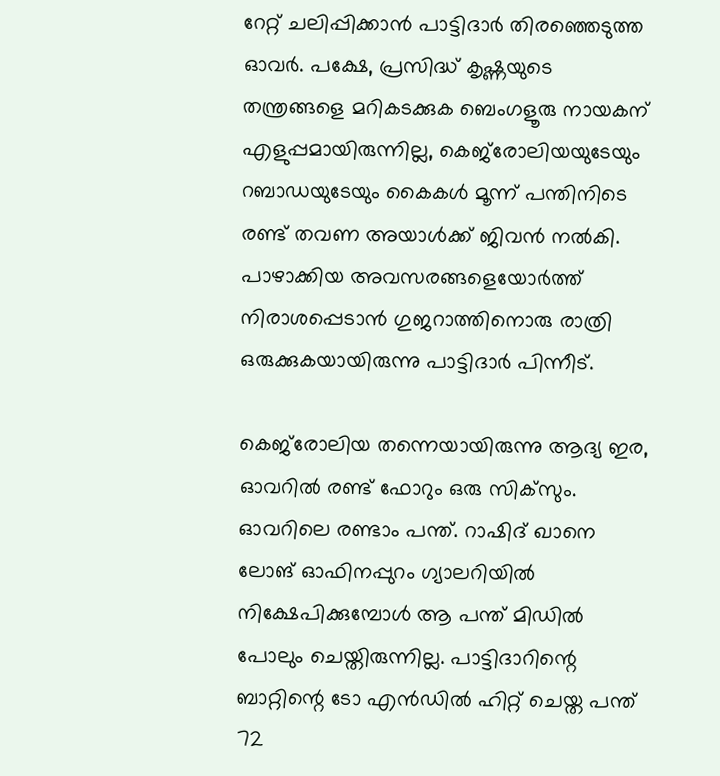റേറ്റ് ചലിപ്പിക്കാൻ പാട്ടിദാർ തിരഞ്ഞെടുത്ത ഓവർ. പക്ഷേ, പ്രസിദ്ധ് കൃഷ്ണയുടെ തന്ത്രങ്ങളെ മറികടക്കുക ബെംഗളൂരു നായകന് എളുപ്പമായിരുന്നില്ല, കെജ്‌രോലിയയുടേയും റബാഡയുടേയും കൈകള്‍ മൂന്ന് പന്തിനിടെ രണ്ട് തവണ അയാള്‍ക്ക് ജിവൻ നല്‍കി. പാഴാക്കിയ അവസരങ്ങളെയോര്‍ത്ത് നിരാശപ്പെടാൻ ഗുജറാത്തിനൊരു രാത്രി ഒരുക്കുകയായിരുന്നു പാട്ടിദാര്‍ പിന്നീട്.

കെജ്‌രോലിയ തന്നെയായിരുന്നു ആദ്യ ഇര, ഓവറില്‍ രണ്ട് ഫോറും ഒരു സിക്‌സും. ഓവറിലെ രണ്ടാം പന്ത്. റാഷിദ് ഖാനെ ലോങ് ഓഫിനപ്പുറം ഗ്യാലറിയില്‍ നിക്ഷേപിക്കുമ്പോള്‍ ആ പന്ത് മിഡില്‍ പോലും ചെയ്തിരുന്നില്ല. പാട്ടിദാറിന്റെ ബാറ്റിന്റെ ടോ എൻഡില്‍ ഹിറ്റ് ചെയ്ത പന്ത് 72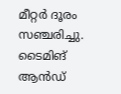മീറ്റർ ദൂരം സഞ്ചരിച്ചു. ടൈമിങ് ആൻഡ്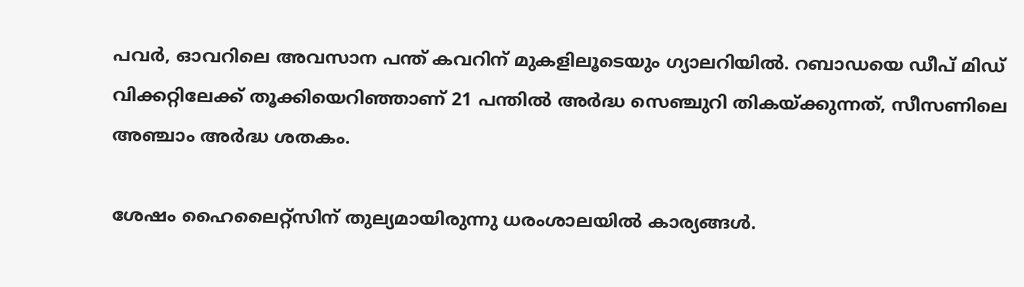പവര്‍, ഓവറിലെ അവസാന പന്ത് കവറിന് മുകളിലൂടെയും ഗ്യാലറിയില്‍. റബാഡയെ ഡീപ് മിഡ് വിക്കറ്റിലേക്ക് തൂക്കിയെറിഞ്ഞാണ് 21 പന്തില്‍ അർദ്ധ സെഞ്ചുറി തികയ്ക്കുന്നത്, സീസണിലെ അഞ്ചാം അര്‍ദ്ധ ശതകം.

ശേഷം ഹൈലൈറ്റ്‌സിന് തുല്യമായിരുന്നു ധരംശാലയില്‍ കാര്യങ്ങള്‍.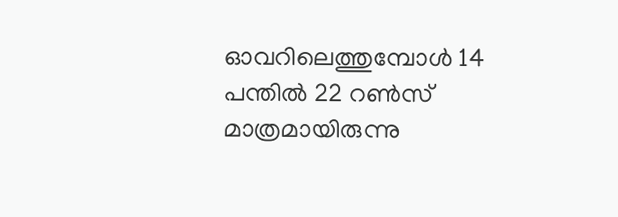ഓവറിലെത്തുമ്പോള്‍ 14 പന്തില്‍ 22 റണ്‍സ് മാത്രമായിരുന്നു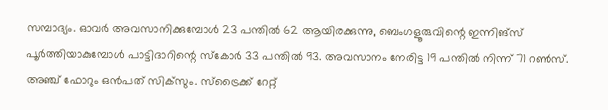സമ്പാദ്യം. ഓവര്‍ അവസാനിക്കുമ്പോള്‍ 23 പന്തില്‍ 62 ആയിരക്കുന്നു, ബെംഗളൂരുവിന്റെ ഇന്നിങ്സ് പൂര്‍ത്തിയാകുമ്പോള്‍ പാട്ടിദാറിന്റെ സ്കോര്‍ 33 പന്തില്‍ 93. അവസാനം നേരിട്ട 19 പന്തില്‍ നിന്ന് 71 റണ്‍സ്. അഞ്ച് ഫോറും ഒൻപത് സിക്‌സും. സ്ട്രൈക്ക് റേറ്റ്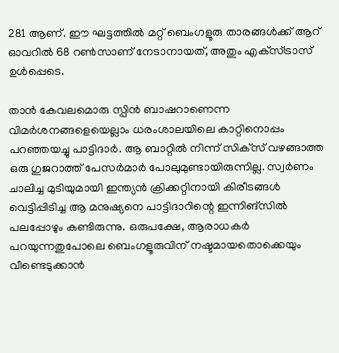281 ആണ്. ഈ ഘട്ടത്തില്‍ മറ്റ് ബെംഗളൂരു താരങ്ങള്‍ക്ക് ആറ് ഓവറില്‍ 68 റണ്‍സാണ് നേടാനായത്, അതും എക്‌സ്ട്രാസ് ഉള്‍പ്പെടെ.

താൻ കേവലമൊരു സ്പിൻ ബാഷറാണെന്ന വിമർശനങ്ങളെയെല്ലാം ധരംശാലയിലെ കാറ്റിനൊപ്പം പറഞ്ഞയച്ചു പാട്ടിദാര്‍. ആ ബാറ്റില്‍ നിന്ന് സിക്‌സ് വഴങ്ങാത്ത ഒരു ഗുജറാത്ത് പേസർമാര്‍ പോലുമുണ്ടായിരുന്നില്ല. സ്വർണം ചാലിച്ച മുടിയുമായി ഇന്ത്യൻ ക്രിക്കറ്റിനായി കിരീടങ്ങള്‍ വെട്ടിപ്പിടിച്ച ആ മനുഷ്യനെ പാട്ടിദാറിന്റെ ഇന്നിങ്സില്‍ പലപ്പോഴും കണ്ടിരുന്നു. ഒരുപക്ഷേ, ആരാധകര്‍ പറയുന്നതുപോലെ ബെംഗളൂരുവിന് നഷ്ടമായതൊക്കെയും വീണ്ടെടുക്കാൻ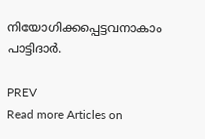നിയോഗിക്കപ്പെട്ടവനാകാം പാട്ടിദാർ.

PREV
Read more Articles on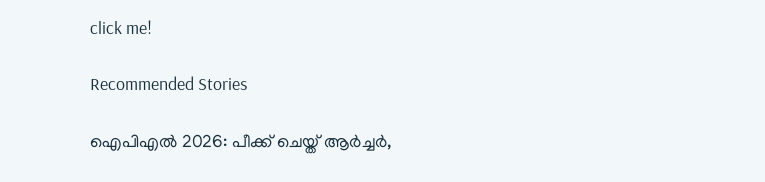click me!

Recommended Stories

ഐപിഎല്‍ 2026: പീക്ക് ചെയ്ത് ആർച്ചര്‍,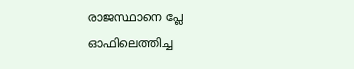രാജസ്ഥാനെ പ്ലേ ഓഫിലെത്തിച്ച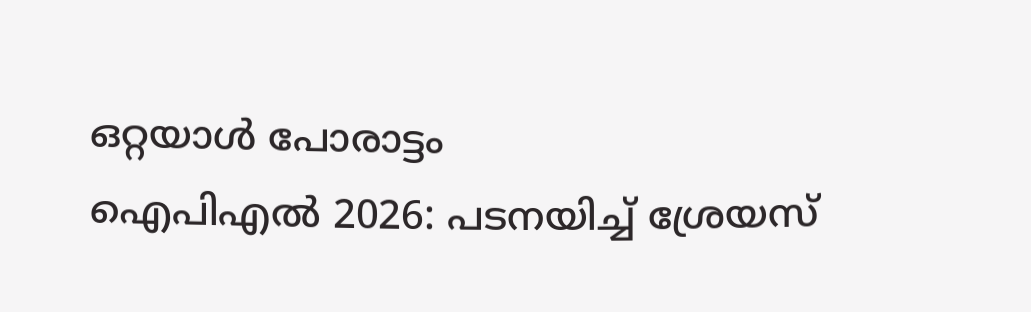ഒറ്റയാള്‍ പോരാട്ടം
ഐപിഎല്‍ 2026: പടനയിച്ച് ശ്രേയസ്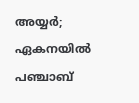അയ്യർ; ഏകനയില്‍ പഞ്ചാബ്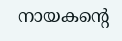നായകന്റെ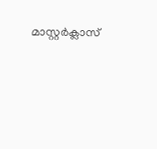മാസ്റ്റർക്ലാസ്